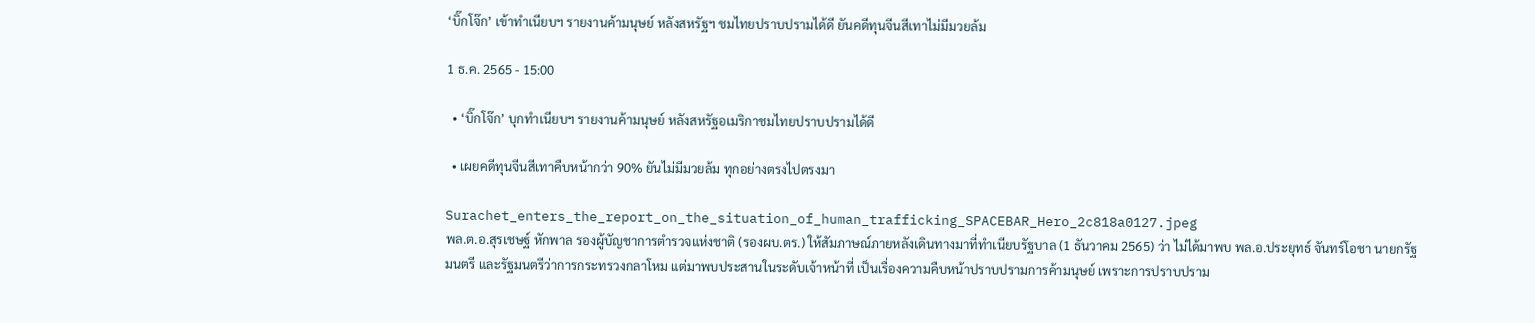‘บิ๊กโจ๊ก’ เข้าทำเนียบฯ รายงานค้ามนุษย์ หลังสหรัฐฯ ชมไทยปราบปรามได้ดี ยันคดีทุนจีนสีเทาไม่มีมวยล้ม

1 ธ.ค. 2565 - 15:00

  • ‘บิ๊กโจ๊ก’ บุกทำเนียบฯ รายงานค้ามนุษย์ หลังสหรัฐอเมริกาชมไทยปราบปรามได้ดี

  • เผยคดีทุนจีนสีเทาคืบหน้ากว่า 90% ยันไม่มีมวยล้ม ทุกอย่างตรงไปตรงมา

Surachet_enters_the_report_on_the_situation_of_human_trafficking_SPACEBAR_Hero_2c818a0127.jpeg
พล.ต.อ.สุรเชษฐ์ หักพาล รองผู้บัญชาการตำรวจแห่งชาติ (รองผบ.ตร.) ให้สัมภาษณ์ภายหลังเดินทางมาที่ทำเนียบรัฐบาล (1 ธันวาคม 2565) ว่า ไม่ได้มาพบ พล.อ.ประยุทธ์ จันทร์โอชา นายกรัฐมนตรี และรัฐมนตรีว่าการกระทรวงกลาโหม แต่มาพบประสานในระดับเจ้าหน้าที่ เป็นเรื่องความคืบหน้าปราบปรามการค้ามนุษย์ เพราะการปราบปราม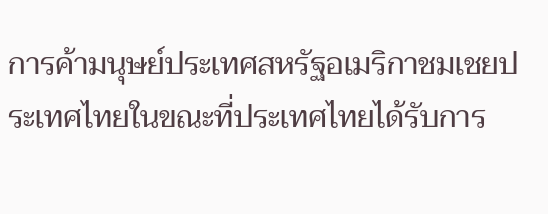การค้ามนุษย์ประเทศสหรัฐอเมริกาชมเชยประเทศไทยในขณะที่ประเทศไทยได้รับการ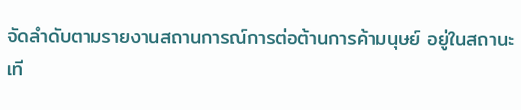จัดลำดับตามรายงานสถานการณ์การต่อต้านการค้ามนุษย์ อยู่ในสถานะเที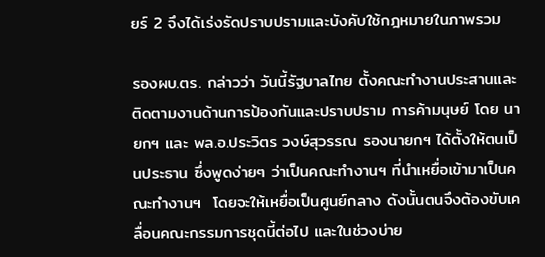ยร์ 2 จึงได้เร่งรัดปราบปรามและบังคับใช้กฎหมายในภาพรวม

รองผบ.ตร. กล่าวว่า วันนี้รัฐบาลไทย ตั้งคณะทำงานประสานและติดตามงานด้านการป้องกันและปราบปราม การค้ามนุษย์ โดย นายกฯ และ พล.อ.ประวิตร วงษ์สุวรรณ รองนายกฯ ได้ตั้งให้ตนเป็นประธาน ซึ่งพูดง่ายๆ ว่าเป็นคณะทำงานฯ ที่นำเหยื่อเข้ามาเป็นคณะทำงานฯ  โดยจะให้เหยื่อเป็นศูนย์กลาง ดังนั้นตนจึงต้องขับเคลื่อนคณะกรรมการชุดนี้ต่อไป และในช่วงบ่าย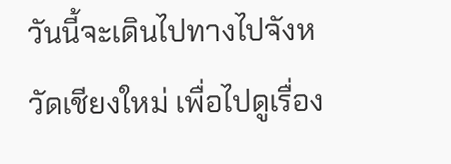วันนี้จะเดินไปทางไปจังหวัดเชียงใหม่ เพื่อไปดูเรื่อง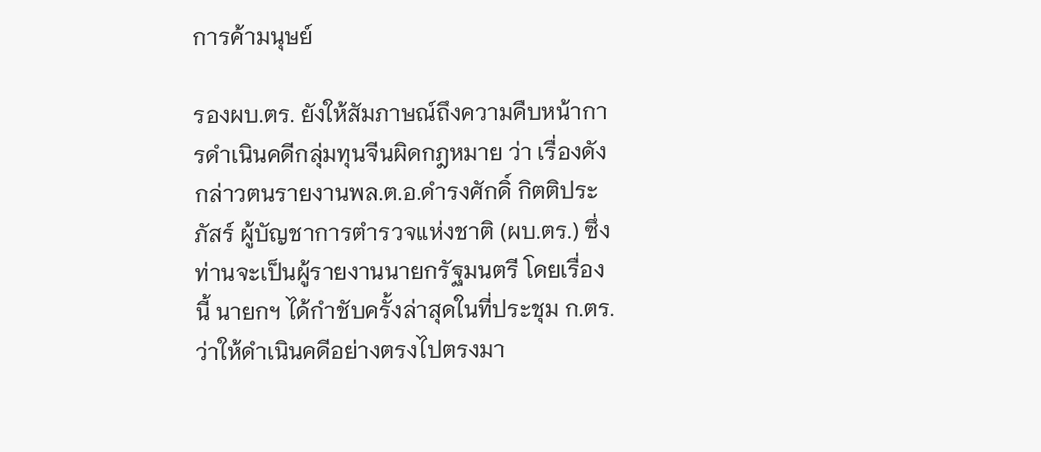การค้ามนุษย์

รองผบ.ตร. ยังให้สัมภาษณ์ถึงความคืบหน้าการดำเนินคดีกลุ่มทุนจีนผิดกฎหมาย ว่า เรื่องดังกล่าวตนรายงานพล.ต.อ.ดำรงศักดิ์ กิตติประภัสร์ ผู้บัญชาการตำรวจแห่งชาติ (ผบ.ตร.) ซึ่งท่านจะเป็นผู้รายงานนายกรัฐมนตรี โดยเรื่องนี้ นายกฯ ได้กำชับครั้งล่าสุดในที่ประชุม ก.ตร. ว่าให้ดำเนินคดีอย่างตรงไปตรงมา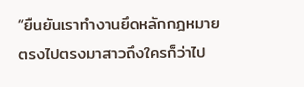“ยืนยันเราทำงานยึดหลักกฎหมายตรงไปตรงมาสาวถึงใครก็ว่าไป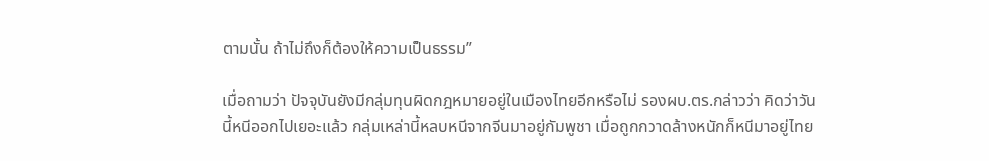ตามนั้น ถ้าไม่ถึงก็ต้องให้ความเป็นธรรม”

เมื่อถามว่า ปัจจุบันยังมีกลุ่มทุนผิดกฎหมายอยู่ในเมืองไทยอีกหรือไม่ รองผบ.ตร.กล่าวว่า คิดว่าวันนี้หนีออกไปเยอะแล้ว กลุ่มเหล่านี้หลบหนีจากจีนมาอยู่กัมพูชา เมื่อถูกกวาดล้างหนักก็หนีมาอยู่ไทย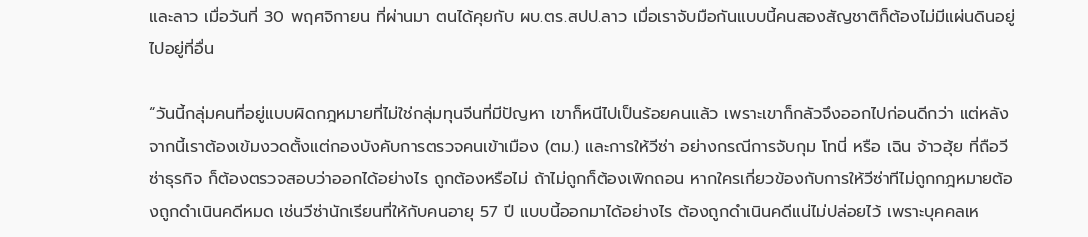และลาว เมื่อวันที่ 30 พฤศจิกายน ที่ผ่านมา ตนได้คุยกับ ผบ.ตร.สปป.ลาว เมื่อเราจับมือกันแบบนี้คนสองสัญชาติก็ต้องไม่มีแผ่นดินอยู่ ไปอยู่ที่อื่น

“วันนี้กลุ่มคนที่อยู่แบบผิดกฎหมายที่ไม่ใช่กลุ่มทุนจีนที่มีปัญหา เขาก็หนีไปเป็นร้อยคนแล้ว เพราะเขาก็กลัวจึงออกไปก่อนดีกว่า แต่หลังจากนี้เราต้องเข้มงวดตั้งแต่กองบังคับการตรวจคนเข้าเมือง (ตม.) และการให้วีซ่า อย่างกรณีการจับกุม โทนี่ หรือ เฉิน จ้าวฮุ้ย ที่ถือวีซ่าธุรกิจ ก็ต้องตรวจสอบว่าออกได้อย่างไร ถูกต้องหรือไม่ ถ้าไม่ถูกก็ต้องเพิกถอน หากใครเกี่ยวข้องกับการให้วีซ่าทีไม่ถูกกฎหมายต้องถูกดำเนินคดีหมด เช่นวีซ่านักเรียนที่ให้กับคนอายุ 57 ปี แบบนี้ออกมาได้อย่างไร ต้องถูกดำเนินคดีแน่ไม่ปล่อยไว้ เพราะบุคคลเห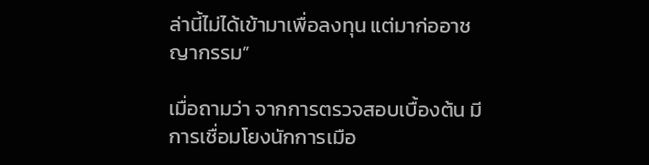ล่านี้ไม่ได้เข้ามาเพื่อลงทุน แต่มาก่ออาชญากรรม”

เมื่อถามว่า จากการตรวจสอบเบื้องต้น มีการเชื่อมโยงนักการเมือ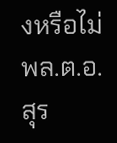งหรือไม่ พล.ต.อ.สุร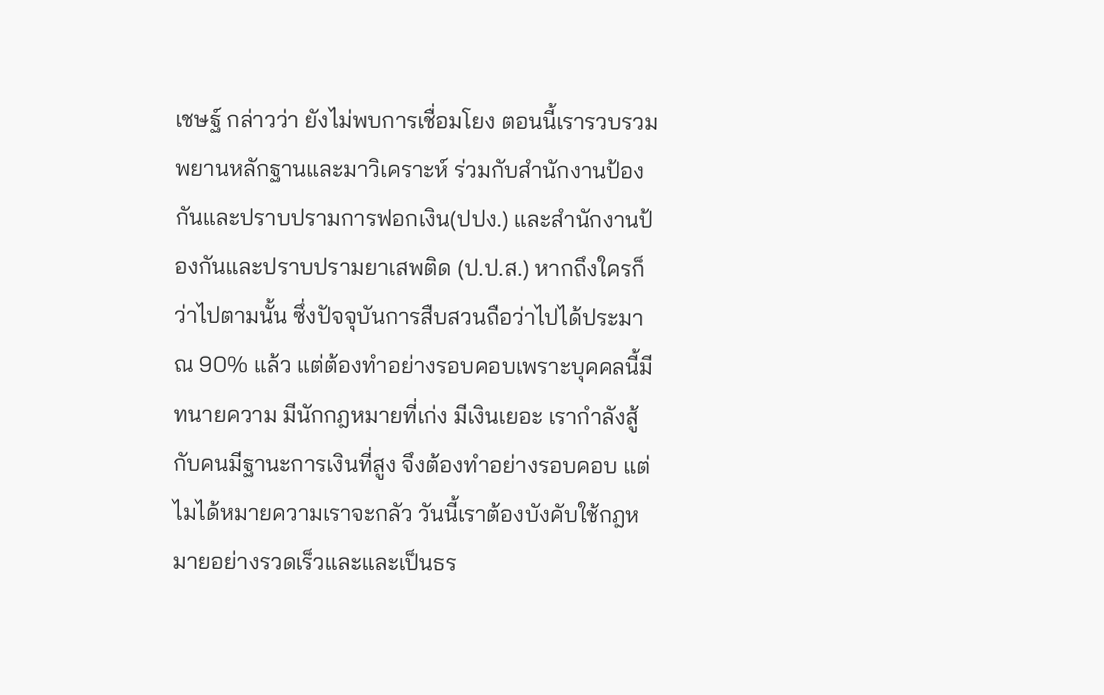เชษฐ์ กล่าวว่า ยังไม่พบการเชื่อมโยง ตอนนี้เรารวบรวมพยานหลักฐานและมาวิเคราะห์ ร่วมกับสำนักงานป้องกันและปราบปรามการฟอกเงิน(ปปง.) และสำนักงานป้องกันและปราบปรามยาเสพติด (ป.ป.ส.) หากถึงใครก็ว่าไปตามนั้น ซึ่งปัจจุบันการสืบสวนถือว่าไปได้ประมาณ 90% แล้ว แต่ต้องทำอย่างรอบคอบเพราะบุคคลนี้มีทนายความ มีนักกฎหมายที่เก่ง มีเงินเยอะ เรากำลังสู้กับคนมีฐานะการเงินที่สูง จึงต้องทำอย่างรอบคอบ แต่ไมได้หมายความเราจะกลัว วันนี้เราต้องบังคับใช้กฎหมายอย่างรวดเร็วและและเป็นธร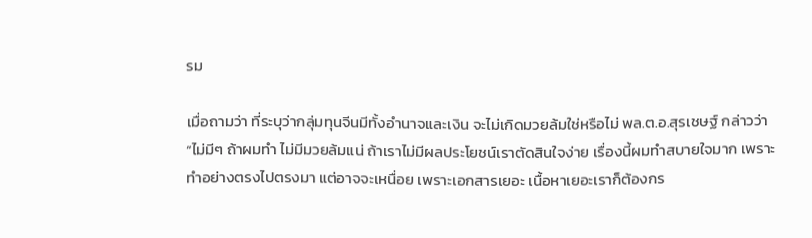รม

เมื่อถามว่า ที่ระบุว่ากลุ่มทุนจีนมีทั้งอำนาจและเงิน จะไม่เกิดมวยล้มใช่หรือไม่ พล.ต.อ.สุรเชษฐ์ กล่าวว่า “ไม่มีๆ ถ้าผมทำ ไม่มีมวยล้มแน่ ถ้าเราไม่มีผลประโยชน์เราตัดสินใจง่าย เรื่องนี้ผมทำสบายใจมาก เพราะทำอย่างตรงไปตรงมา แต่อาจจะเหนื่อย เพราะเอกสารเยอะ เนื้อหาเยอะเราก็ต้องกร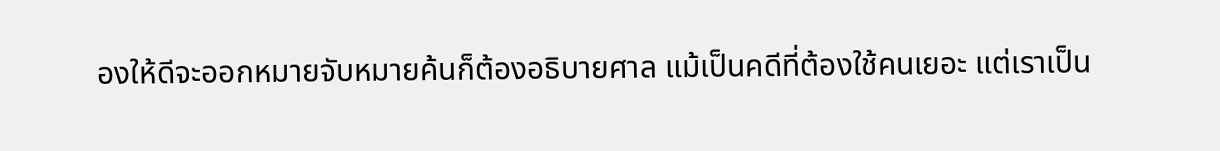องให้ดีจะออกหมายจับหมายค้นก็ต้องอธิบายศาล แม้เป็นคดีที่ต้องใช้คนเยอะ แต่เราเป็น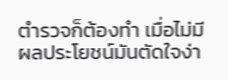ตำรวจก็ต้องทำ เมื่อไม่มีผลประโยชน์มันตัดใจง่า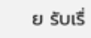ย รับเรื่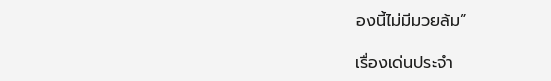องนี้ไม่มีมวยล้ม”

เรื่องเด่นประจำ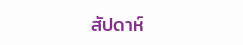สัปดาห์